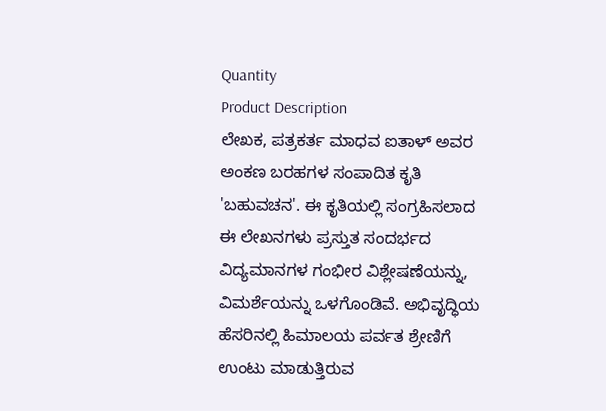Quantity
Product Description
ಲೇಖಕ, ಪತ್ರಕರ್ತ ಮಾಧವ ಐತಾಳ್ ಅವರ ಅಂಕಣ ಬರಹಗಳ ಸಂಪಾದಿತ ಕೃತಿ 'ಬಹುವಚನ'. ಈ ಕೃತಿಯಲ್ಲಿ ಸಂಗ್ರಹಿಸಲಾದ ಈ ಲೇಖನಗಳು ಪ್ರಸ್ತುತ ಸಂದರ್ಭದ ವಿದ್ಯಮಾನಗಳ ಗಂಭೀರ ವಿಶ್ಲೇಷಣೆಯನ್ನು, ವಿಮರ್ಶೆಯನ್ನು ಒಳಗೊಂಡಿವೆ. ಅಭಿವೃದ್ಧಿಯ ಹೆಸರಿನಲ್ಲಿ ಹಿಮಾಲಯ ಪರ್ವತ ಶ್ರೇಣಿಗೆ ಉಂಟು ಮಾಡುತ್ತಿರುವ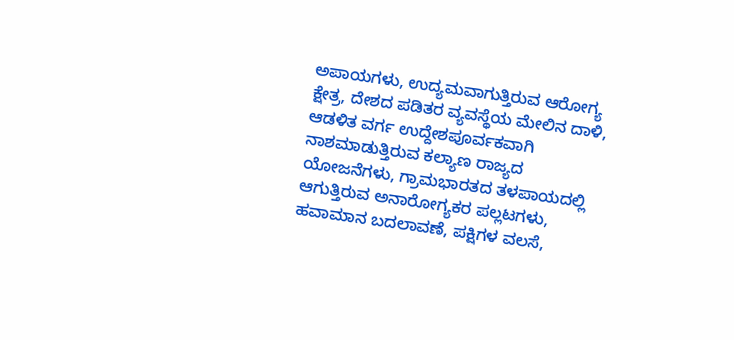ಅಪಾಯಗಳು, ಉದ್ಯಮವಾಗುತ್ತಿರುವ ಆರೋಗ್ಯ ಕ್ಷೇತ್ರ, ದೇಶದ ಪಡಿತರ ವ್ಯವಸ್ಥೆಯ ಮೇಲಿನ ದಾಳಿ, ಆಡಳಿತ ವರ್ಗ ಉದ್ದೇಶಪೂರ್ವಕವಾಗಿ ನಾಶಮಾಡುತ್ತಿರುವ ಕಲ್ಯಾಣ ರಾಜ್ಯದ ಯೋಜನೆಗಳು, ಗ್ರಾಮಭಾರತದ ತಳಪಾಯದಲ್ಲಿ ಆಗುತ್ತಿರುವ ಅನಾರೋಗ್ಯಕರ ಪಲ್ಲಟಗಳು, ಹವಾಮಾನ ಬದಲಾವಣೆ, ಪಕ್ಷಿಗಳ ವಲಸೆ,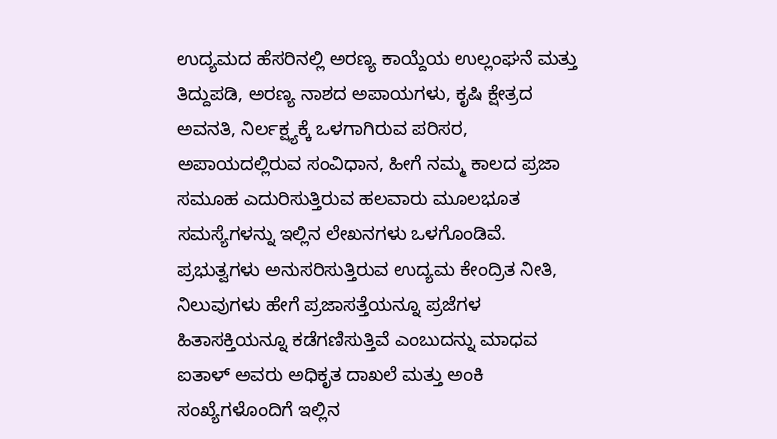ಉದ್ಯಮದ ಹೆಸರಿನಲ್ಲಿ ಅರಣ್ಯ ಕಾಯ್ದೆಯ ಉಲ್ಲಂಘನೆ ಮತ್ತು ತಿದ್ದುಪಡಿ, ಅರಣ್ಯ ನಾಶದ ಅಪಾಯಗಳು, ಕೃಷಿ ಕ್ಷೇತ್ರದ ಅವನತಿ, ನಿರ್ಲಕ್ಷ್ಯಕ್ಕೆ ಒಳಗಾಗಿರುವ ಪರಿಸರ, ಅಪಾಯದಲ್ಲಿರುವ ಸಂವಿಧಾನ, ಹೀಗೆ ನಮ್ಮ ಕಾಲದ ಪ್ರಜಾ ಸಮೂಹ ಎದುರಿಸುತ್ತಿರುವ ಹಲವಾರು ಮೂಲಭೂತ ಸಮಸ್ಯೆಗಳನ್ನು ಇಲ್ಲಿನ ಲೇಖನಗಳು ಒಳಗೊಂಡಿವೆ. ಪ್ರಭುತ್ವಗಳು ಅನುಸರಿಸುತ್ತಿರುವ ಉದ್ಯಮ ಕೇಂದ್ರಿತ ನೀತಿ, ನಿಲುವುಗಳು ಹೇಗೆ ಪ್ರಜಾಸತ್ತೆಯನ್ನೂ ಪ್ರಜೆಗಳ ಹಿತಾಸಕ್ತಿಯನ್ನೂ ಕಡೆಗಣಿಸುತ್ತಿವೆ ಎಂಬುದನ್ನು ಮಾಧವ ಐತಾಳ್ ಅವರು ಅಧಿಕೃತ ದಾಖಲೆ ಮತ್ತು ಅಂಕಿ ಸಂಖ್ಯೆಗಳೊಂದಿಗೆ ಇಲ್ಲಿನ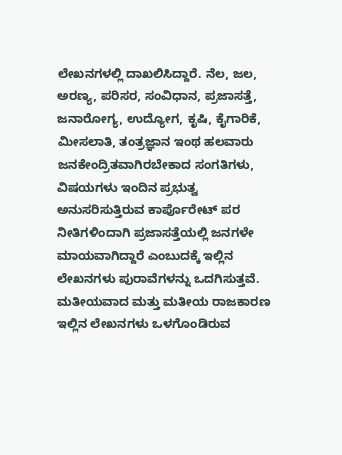ಲೇಖನಗಳಲ್ಲಿ ದಾಖಲಿಸಿದ್ದಾರೆ. ನೆಲ, ಜಲ, ಅರಣ್ಯ, ಪರಿಸರ, ಸಂವಿಧಾನ, ಪ್ರಜಾಸತ್ತೆ, ಜನಾರೋಗ್ಯ, ಉದ್ಯೋಗ, ಕೃಷಿ, ಕೈಗಾರಿಕೆ, ಮೀಸಲಾತಿ, ತಂತ್ರಜ್ಞಾನ ಇಂಥ ಹಲವಾರು ಜನಕೇಂದ್ರಿತವಾಗಿರಬೇಕಾದ ಸಂಗತಿಗಳು, ವಿಷಯಗಳು ಇಂದಿನ ಪ್ರಭುತ್ವ ಅನುಸರಿಸುತ್ತಿರುವ ಕಾರ್ಪೊರೇಟ್ ಪರ ನೀತಿಗಳಿಂದಾಗಿ ಪ್ರಜಾಸತ್ತೆಯಲ್ಲಿ ಜನಗಳೇ ಮಾಯವಾಗಿದ್ದಾರೆ ಎಂಬುದಕ್ಕೆ ಇಲ್ಲಿನ ಲೇಖನಗಳು ಪುರಾವೆಗಳನ್ನು ಒದಗಿಸುತ್ತವೆ. ಮತೀಯವಾದ ಮತ್ತು ಮತೀಯ ರಾಜಕಾರಣ ಇಲ್ಲಿನ ಲೇಖನಗಳು ಒಳಗೊಂಡಿರುವ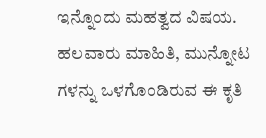ಇನ್ನೊಂದು ಮಹತ್ವದ ವಿಷಯ. ಹಲವಾರು ಮಾಹಿತಿ, ಮುನ್ನೋಟ ಗಳನ್ನು ಒಳಗೊಂಡಿರುವ ಈ ಕೃತಿ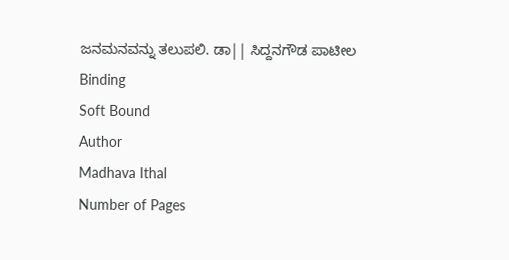ಜನಮನವನ್ನು ತಲುಪಲಿ. ಡಾ|| ಸಿದ್ದನಗೌಡ ಪಾಟೀಲ
Binding
Soft Bound
Author
Madhava Ithal
Number of Pages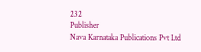232
Publisher
Nava Karnataka Publications Pvt Ltd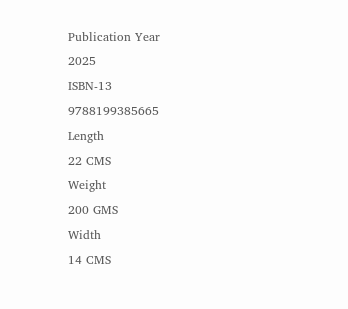Publication Year
2025
ISBN-13
9788199385665
Length
22 CMS
Weight
200 GMS
Width
14 CMS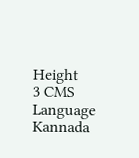Height
3 CMS
Language
Kannada